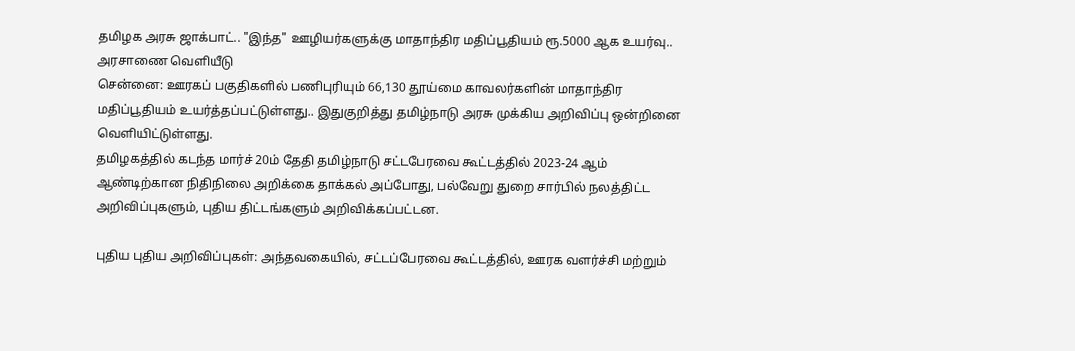தமிழக அரசு ஜாக்பாட்.. "இந்த" ஊழியர்களுக்கு மாதாந்திர மதிப்பூதியம் ரூ.5000 ஆக உயர்வு.. அரசாணை வெளியீடு
சென்னை: ஊரகப் பகுதிகளில் பணிபுரியும் 66,130 தூய்மை காவலர்களின் மாதாந்திர மதிப்பூதியம் உயர்த்தப்பட்டுள்ளது.. இதுகுறித்து தமிழ்நாடு அரசு முக்கிய அறிவிப்பு ஒன்றினை வெளியிட்டுள்ளது.
தமிழகத்தில் கடந்த மார்ச் 20ம் தேதி தமிழ்நாடு சட்டபேரவை கூட்டத்தில் 2023-24 ஆம் ஆண்டிற்கான நிதிநிலை அறிக்கை தாக்கல் அப்போது, பல்வேறு துறை சார்பில் நலத்திட்ட அறிவிப்புகளும், புதிய திட்டங்களும் அறிவிக்கப்பட்டன.

புதிய புதிய அறிவிப்புகள்: அந்தவகையில், சட்டப்பேரவை கூட்டத்தில், ஊரக வளர்ச்சி மற்றும்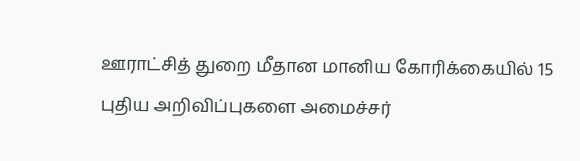ஊராட்சித் துறை மீதான மானிய கோரிக்கையில் 15 புதிய அறிவிப்புகளை அமைச்சர்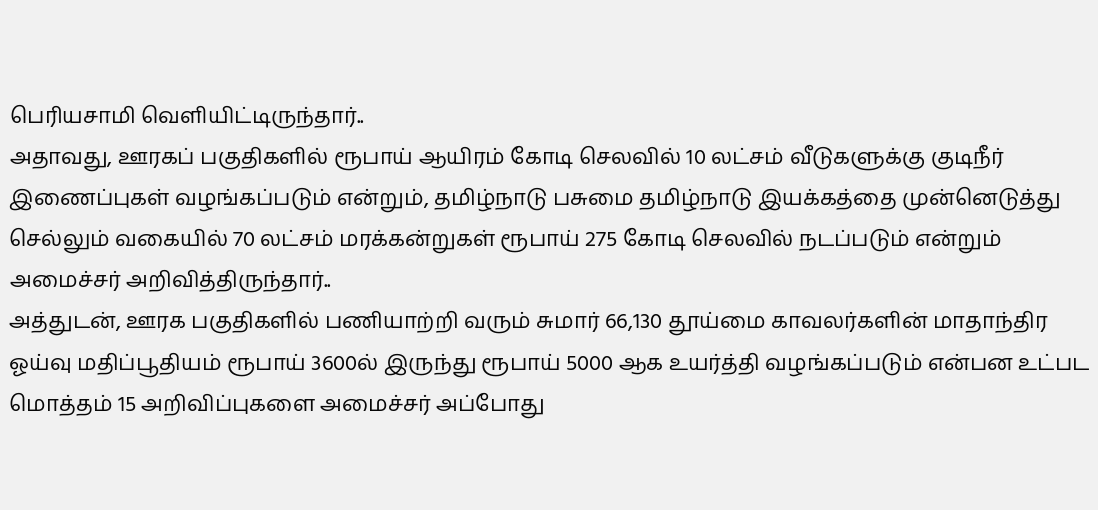பெரியசாமி வெளியிட்டிருந்தார்..
அதாவது, ஊரகப் பகுதிகளில் ரூபாய் ஆயிரம் கோடி செலவில் 10 லட்சம் வீடுகளுக்கு குடிநீர் இணைப்புகள் வழங்கப்படும் என்றும், தமிழ்நாடு பசுமை தமிழ்நாடு இயக்கத்தை முன்னெடுத்து செல்லும் வகையில் 70 லட்சம் மரக்கன்றுகள் ரூபாய் 275 கோடி செலவில் நடப்படும் என்றும் அமைச்சர் அறிவித்திருந்தார்..
அத்துடன், ஊரக பகுதிகளில் பணியாற்றி வரும் சுமார் 66,130 தூய்மை காவலர்களின் மாதாந்திர ஓய்வு மதிப்பூதியம் ரூபாய் 3600ல் இருந்து ரூபாய் 5000 ஆக உயர்த்தி வழங்கப்படும் என்பன உட்பட மொத்தம் 15 அறிவிப்புகளை அமைச்சர் அப்போது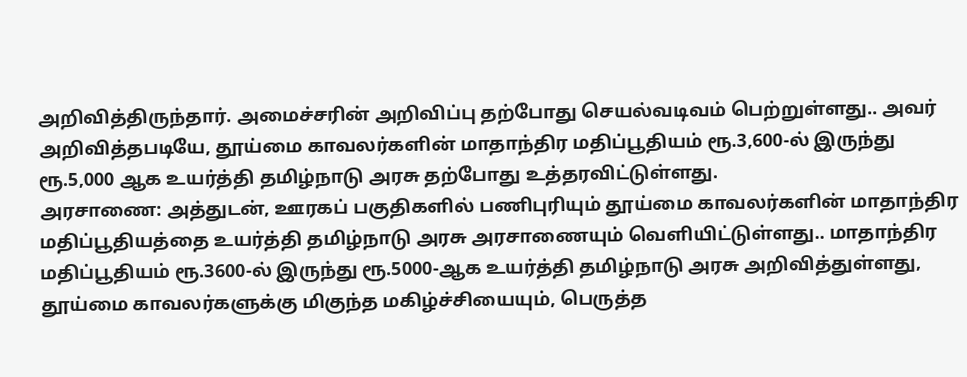அறிவித்திருந்தார். அமைச்சரின் அறிவிப்பு தற்போது செயல்வடிவம் பெற்றுள்ளது.. அவர் அறிவித்தபடியே, தூய்மை காவலர்களின் மாதாந்திர மதிப்பூதியம் ரூ.3,600-ல் இருந்து ரூ.5,000 ஆக உயர்த்தி தமிழ்நாடு அரசு தற்போது உத்தரவிட்டுள்ளது.
அரசாணை: அத்துடன், ஊரகப் பகுதிகளில் பணிபுரியும் தூய்மை காவலர்களின் மாதாந்திர மதிப்பூதியத்தை உயர்த்தி தமிழ்நாடு அரசு அரசாணையும் வெளியிட்டுள்ளது.. மாதாந்திர மதிப்பூதியம் ரூ.3600-ல் இருந்து ரூ.5000-ஆக உயர்த்தி தமிழ்நாடு அரசு அறிவித்துள்ளது, தூய்மை காவலர்களுக்கு மிகுந்த மகிழ்ச்சியையும், பெருத்த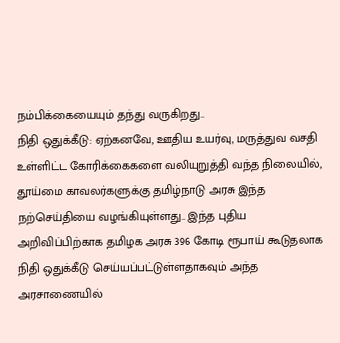நம்பிக்கையையும் தந்து வருகிறது..
நிதி ஒதுக்கீடு: ஏற்கனவே, ஊதிய உயர்வு, மருத்துவ வசதி உள்ளிட்ட கோரிக்கைகளை வலியுறுத்தி வந்த நிலையில், தூய்மை காவலர்களுக்கு தமிழ்நாடு அரசு இந்த நற்செய்தியை வழங்கியுள்ளது.. இந்த புதிய அறிவிப்பிற்காக தமிழக அரசு 396 கோடி ரூபாய் கூடுதலாக நிதி ஒதுக்கீடு செய்யப்பட்டுள்ளதாகவும் அந்த அரசாணையில்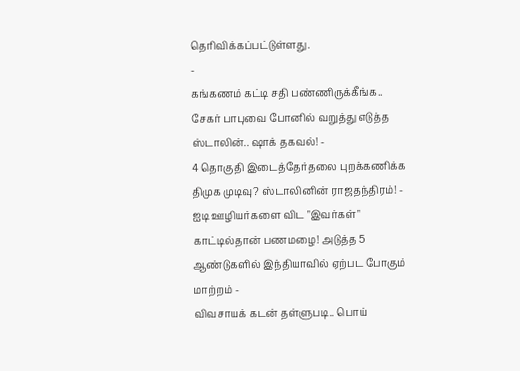தெரிவிக்கப்பட்டுள்ளது.
-
கங்கணம் கட்டி சதி பண்ணிருக்கீங்க.. சேகர் பாபுவை போனில் வறுத்து எடுத்த ஸ்டாலின்.. ஷாக் தகவல்! -
4 தொகுதி இடைத்தேர்தலை புறக்கணிக்க திமுக முடிவு? ஸ்டாலினின் ராஜதந்திரம்! -
ஐடி ஊழியர்களை விட "இவர்கள்" காட்டில்தான் பணமழை! அடுத்த 5 ஆண்டுகளில் இந்தியாவில் ஏற்பட போகும் மாற்றம் -
விவசாயக் கடன் தள்ளுபடி.. பொய்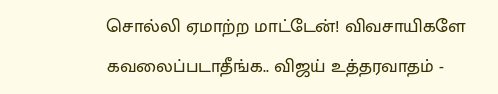சொல்லி ஏமாற்ற மாட்டேன்! விவசாயிகளே கவலைப்படாதீங்க.. விஜய் உத்தரவாதம் -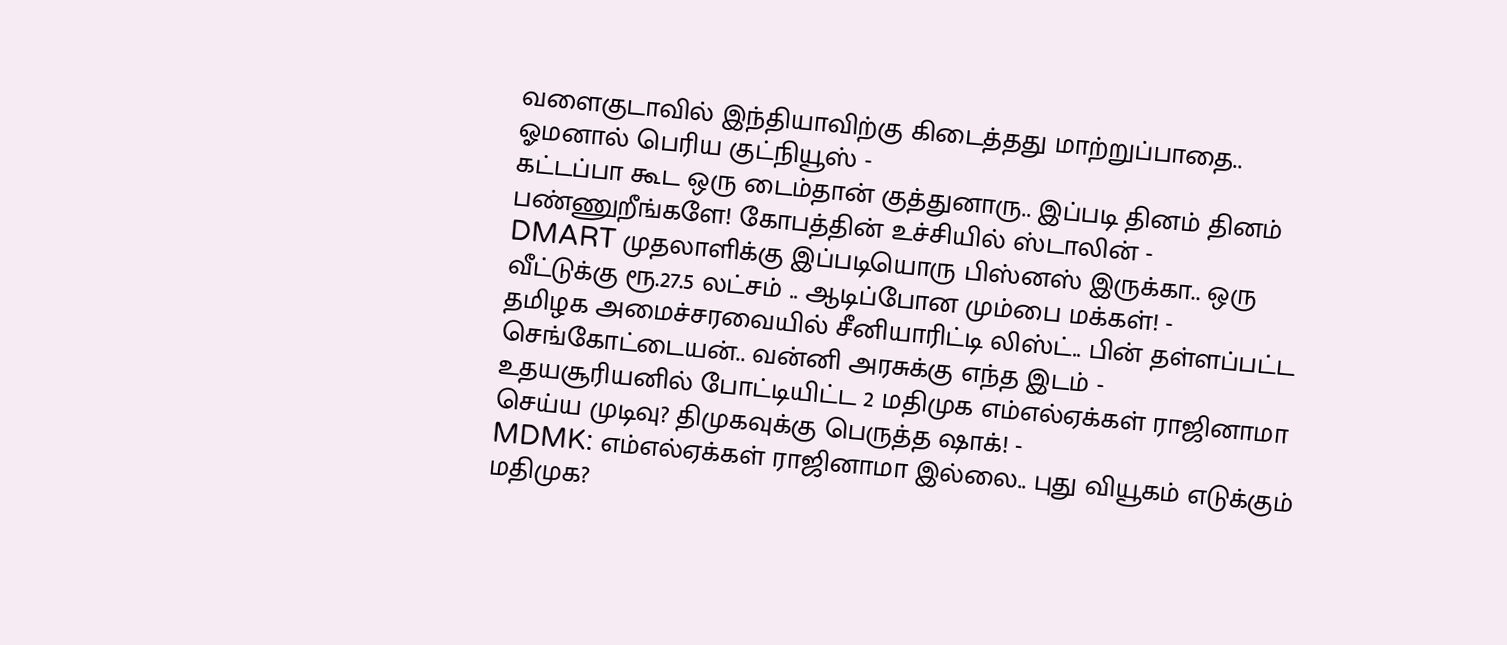வளைகுடாவில் இந்தியாவிற்கு கிடைத்தது மாற்றுப்பாதை.. ஓமனால் பெரிய குட்நியூஸ் -
கட்டப்பா கூட ஒரு டைம்தான் குத்துனாரு.. இப்படி தினம் தினம் பண்ணுறீங்களே! கோபத்தின் உச்சியில் ஸ்டாலின் -
DMART முதலாளிக்கு இப்படியொரு பிஸ்னஸ் இருக்கா.. ஒரு வீட்டுக்கு ரூ.27.5 லட்சம் .. ஆடிப்போன மும்பை மக்கள்! -
தமிழக அமைச்சரவையில் சீனியாரிட்டி லிஸ்ட்.. பின் தள்ளப்பட்ட செங்கோட்டையன்.. வன்னி அரசுக்கு எந்த இடம் -
உதயசூரியனில் போட்டியிட்ட 2 மதிமுக எம்எல்ஏக்கள் ராஜினாமா செய்ய முடிவு? திமுகவுக்கு பெருத்த ஷாக்! -
MDMK: எம்எல்ஏக்கள் ராஜினாமா இல்லை.. புது வியூகம் எடுக்கும் மதிமுக?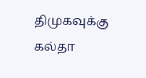திமுகவுக்கு கல்தா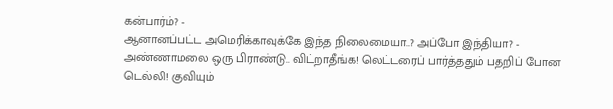கன்பார்ம்? -
ஆனானப்பட்ட அமெரிக்காவுக்கே இந்த நிலைமையா..? அப்போ இந்தியா? -
அண்ணாமலை ஒரு பிராண்டு.. விட்றாதீங்க! லெட்டரைப் பார்த்ததும் பதறிப் போன டெல்லி! குவியும்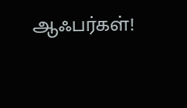ஆஃபர்கள்!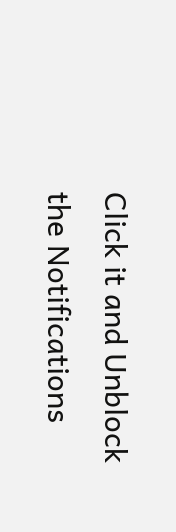Click it and Unblock the Notifications